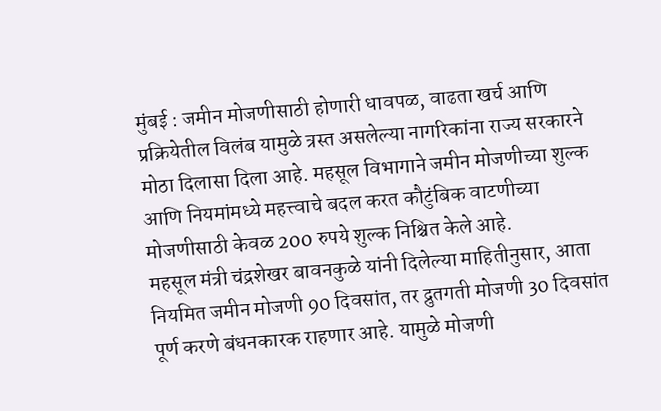मुंबई : जमीन मोजणीसाठी होणारी धावपळ, वाढता खर्च आणि प्रक्रियेतील विलंब यामुळे त्रस्त असलेल्या नागरिकांना राज्य सरकारने मोठा दिलासा दिला आहे. महसूल विभागाने जमीन मोजणीच्या शुल्क आणि नियमांमध्ये महत्त्वाचे बदल करत कौटुंबिक वाटणीच्या मोजणीसाठी केवळ 200 रुपये शुल्क निश्चित केले आहे.
महसूल मंत्री चंद्रशेखर बावनकुळे यांनी दिलेल्या माहितीनुसार, आता नियमित जमीन मोजणी 90 दिवसांत, तर द्रुतगती मोजणी 30 दिवसांत पूर्ण करणे बंधनकारक राहणार आहे. यामुळे मोजणी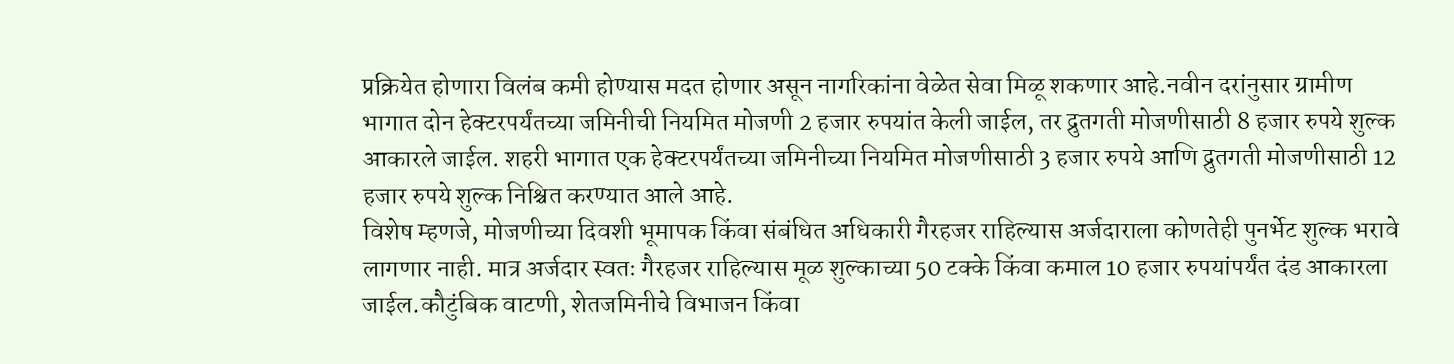प्रक्रियेत होणारा विलंब कमी होण्यास मदत होणार असून नागरिकांना वेळेत सेवा मिळू शकणार आहे.नवीन दरांनुसार ग्रामीण भागात दोन हेक्टरपर्यंतच्या जमिनीची नियमित मोजणी 2 हजार रुपयांत केली जाईल, तर द्रुतगती मोजणीसाठी 8 हजार रुपये शुल्क आकारले जाईल. शहरी भागात एक हेक्टरपर्यंतच्या जमिनीच्या नियमित मोजणीसाठी 3 हजार रुपये आणि द्रुतगती मोजणीसाठी 12 हजार रुपये शुल्क निश्चित करण्यात आले आहे.
विशेष म्हणजे, मोजणीच्या दिवशी भूमापक किंवा संबंधित अधिकारी गैरहजर राहिल्यास अर्जदाराला कोणतेही पुनर्भेट शुल्क भरावे लागणार नाही. मात्र अर्जदार स्वतः गैरहजर राहिल्यास मूळ शुल्काच्या 50 टक्के किंवा कमाल 10 हजार रुपयांपर्यंत दंड आकारला जाईल.कौटुंबिक वाटणी, शेतजमिनीचे विभाजन किंवा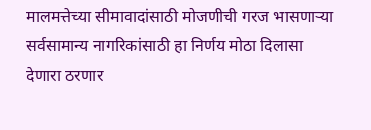मालमत्तेच्या सीमावादांसाठी मोजणीची गरज भासणाऱ्या सर्वसामान्य नागरिकांसाठी हा निर्णय मोठा दिलासा देणारा ठरणार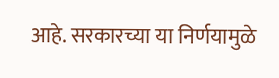आहे. सरकारच्या या निर्णयामुळे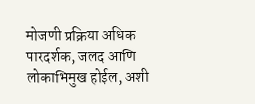मोजणी प्रक्रिया अधिक पारदर्शक, जलद आणि लोकाभिमुख होईल, अशी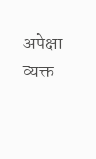अपेक्षा व्यक्त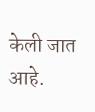केली जात आहे.